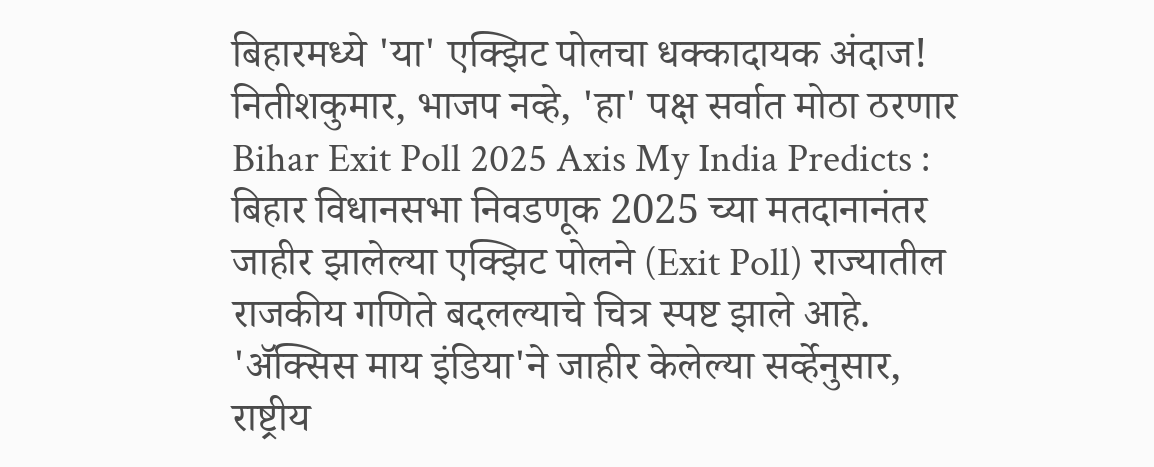बिहारमध्ये 'या' एक्झिट पोलचा धक्कादायक अंदाज! नितीशकुमार, भाजप नव्हे, 'हा' पक्ष सर्वात मोठा ठरणार
Bihar Exit Poll 2025 Axis My India Predicts : बिहार विधानसभा निवडणूक 2025 च्या मतदानानंतर जाहीर झालेल्या एक्झिट पोलने (Exit Poll) राज्यातील राजकीय गणिते बदलल्याचे चित्र स्पष्ट झाले आहे. 'ॲक्सिस माय इंडिया'ने जाहीर केलेल्या सर्व्हेनुसार, राष्ट्रीय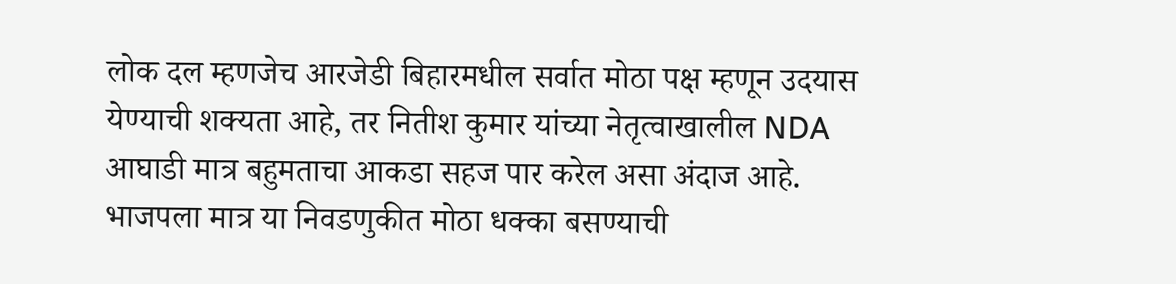लोक दल म्हणजेच आरजेडी बिहारमधील सर्वात मोठा पक्ष म्हणून उदयास येण्याची शक्यता आहे, तर नितीश कुमार यांच्या नेतृत्वाखालील NDA आघाडी मात्र बहुमताचा आकडा सहज पार करेल असा अंदाज आहे. भाजपला मात्र या निवडणुकीत मोठा धक्का बसण्याची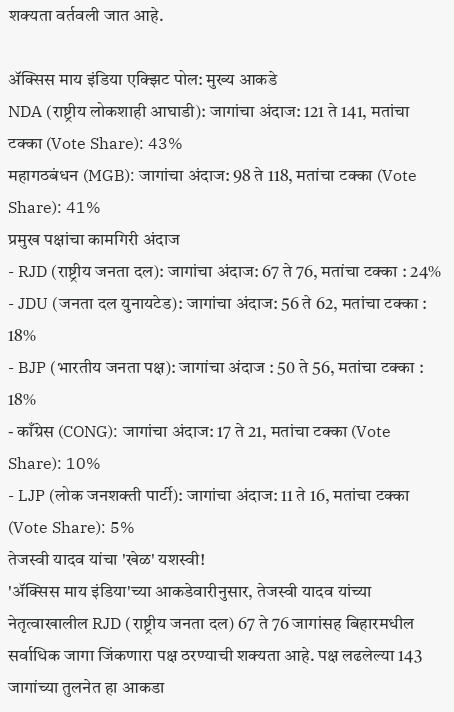शक्यता वर्तवली जात आहे.

ॲक्सिस माय इंडिया एक्झिट पोल: मुख्य आकडे
NDA (राष्ट्रीय लोकशाही आघाडी): जागांचा अंदाज: 121 ते 141, मतांचा टक्का (Vote Share): 43%
महागठबंधन (MGB): जागांचा अंदाज: 98 ते 118, मतांचा टक्का (Vote Share): 41%
प्रमुख पक्षांचा कामगिरी अंदाज
- RJD (राष्ट्रीय जनता दल): जागांचा अंदाज: 67 ते 76, मतांचा टक्का : 24%
- JDU (जनता दल युनायटेड): जागांचा अंदाज: 56 ते 62, मतांचा टक्का : 18%
- BJP (भारतीय जनता पक्ष): जागांचा अंदाज : 50 ते 56, मतांचा टक्का : 18%
- काँग्रेस (CONG): जागांचा अंदाज: 17 ते 21, मतांचा टक्का (Vote Share): 10%
- LJP (लोक जनशक्ती पार्टी): जागांचा अंदाज: 11 ते 16, मतांचा टक्का (Vote Share): 5%
तेजस्वी यादव यांचा 'खेळ' यशस्वी!
'ॲक्सिस माय इंडिया'च्या आकडेवारीनुसार, तेजस्वी यादव यांच्या नेतृत्वाखालील RJD (राष्ट्रीय जनता दल) 67 ते 76 जागांसह बिहारमधील सर्वाधिक जागा जिंकणारा पक्ष ठरण्याची शक्यता आहे. पक्ष लढलेल्या 143 जागांच्या तुलनेत हा आकडा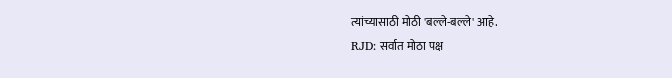त्यांच्यासाठी मोठी 'बल्ले-बल्ले' आहे.
RJD: सर्वात मोठा पक्ष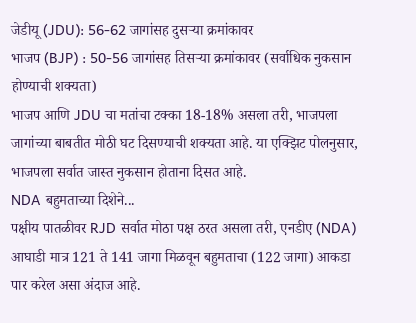जेडीयू (JDU): 56-62 जागांसह दुसऱ्या क्रमांकावर
भाजप (BJP) : 50-56 जागांसह तिसऱ्या क्रमांकावर (सर्वाधिक नुकसान होण्याची शक्यता)
भाजप आणि JDU चा मतांचा टक्का 18-18% असला तरी, भाजपला जागांच्या बाबतीत मोठी घट दिसण्याची शक्यता आहे. या एक्झिट पोलनुसार, भाजपला सर्वात जास्त नुकसान होताना दिसत आहे.
NDA बहुमताच्या दिशेने...
पक्षीय पातळीवर RJD सर्वात मोठा पक्ष ठरत असला तरी, एनडीए (NDA) आघाडी मात्र 121 ते 141 जागा मिळवून बहुमताचा (122 जागा) आकडा पार करेल असा अंदाज आहे.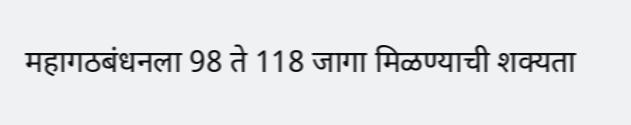महागठबंधनला 98 ते 118 जागा मिळण्याची शक्यता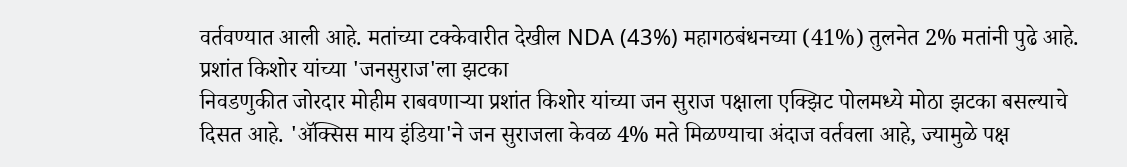वर्तवण्यात आली आहे. मतांच्या टक्केवारीत देखील NDA (43%) महागठबंधनच्या (41%) तुलनेत 2% मतांनी पुढे आहे.
प्रशांत किशोर यांच्या 'जनसुराज'ला झटका
निवडणुकीत जोरदार मोहीम राबवणाऱ्या प्रशांत किशोर यांच्या जन सुराज पक्षाला एक्झिट पोलमध्ये मोठा झटका बसल्याचे दिसत आहे. 'ॲक्सिस माय इंडिया'ने जन सुराजला केवळ 4% मते मिळण्याचा अंदाज वर्तवला आहे, ज्यामुळे पक्ष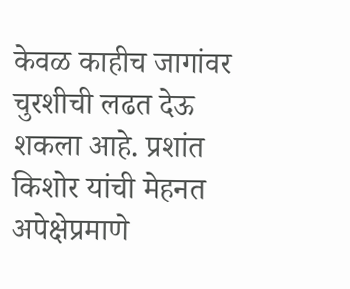केवळ काहीच जागांवर चुरशीची लढत देऊ शकला आहे. प्रशांत किशोर यांची मेहनत अपेक्षेप्रमाणे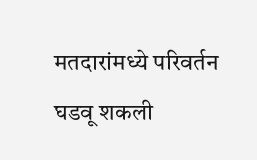मतदारांमध्ये परिवर्तन घडवू शकली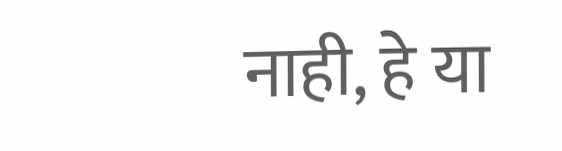नाही, हे या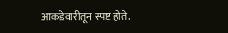आकडेवारीतून स्पष्ट होते.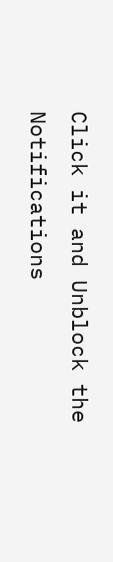Click it and Unblock the Notifications